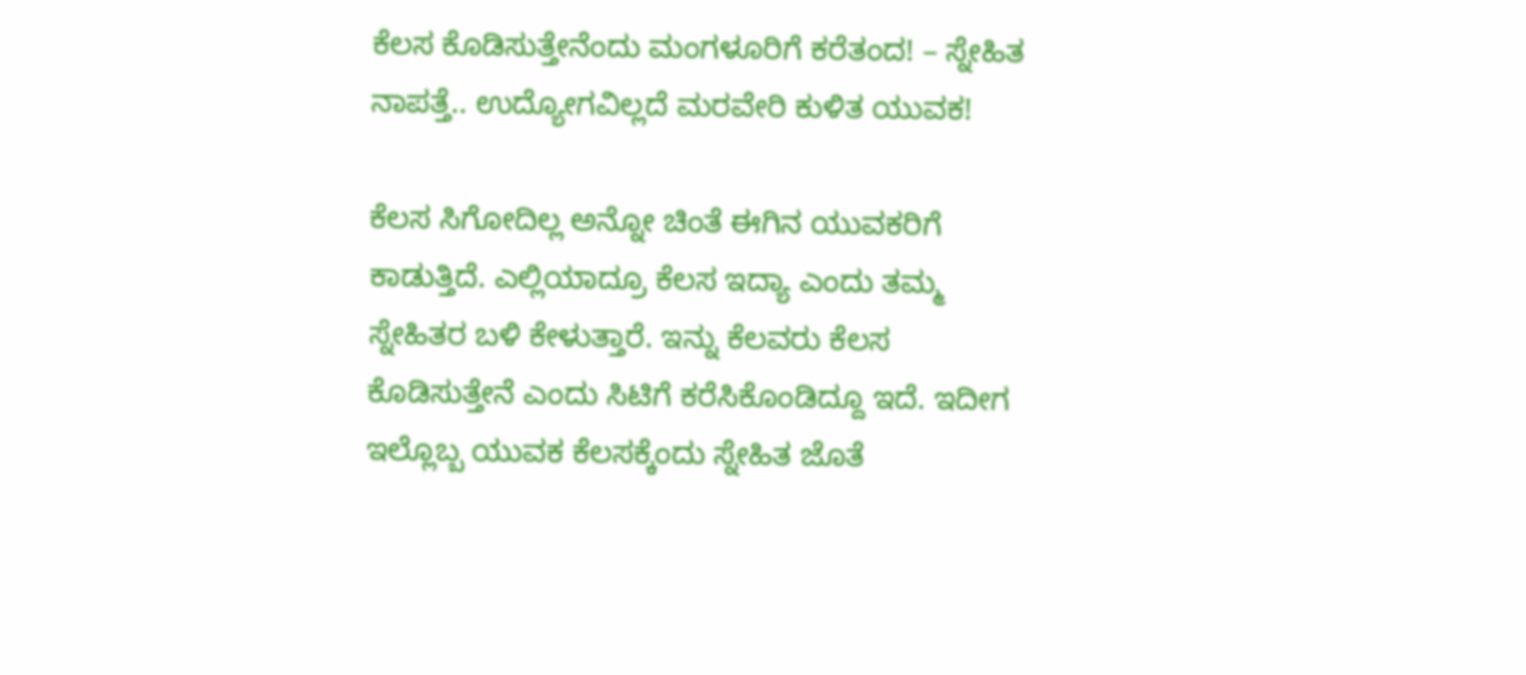ಕೆಲಸ ಕೊಡಿಸುತ್ತೇನೆಂದು ಮಂಗಳೂರಿಗೆ ಕರೆತಂದ! – ಸ್ನೇಹಿತ ನಾಪತ್ತೆ.. ಉದ್ಯೋಗವಿಲ್ಲದೆ ಮರವೇರಿ ಕುಳಿತ ಯುವಕ!

ಕೆಲಸ ಸಿಗೋದಿಲ್ಲ ಅನ್ನೋ ಚಿಂತೆ ಈಗಿನ ಯುವಕರಿಗೆ ಕಾಡುತ್ತಿದೆ. ಎಲ್ಲಿಯಾದ್ರೂ ಕೆಲಸ ಇದ್ಯಾ ಎಂದು ತಮ್ಮ ಸ್ನೇಹಿತರ ಬಳಿ ಕೇಳುತ್ತಾರೆ. ಇನ್ನು ಕೆಲವರು ಕೆಲಸ ಕೊಡಿಸುತ್ತೇನೆ ಎಂದು ಸಿಟಿಗೆ ಕರೆಸಿಕೊಂಡಿದ್ದೂ ಇದೆ. ಇದೀಗ ಇಲ್ಲೊಬ್ಬ ಯುವಕ ಕೆಲಸಕ್ಕೆಂದು ಸ್ನೇಹಿತ ಜೊತೆ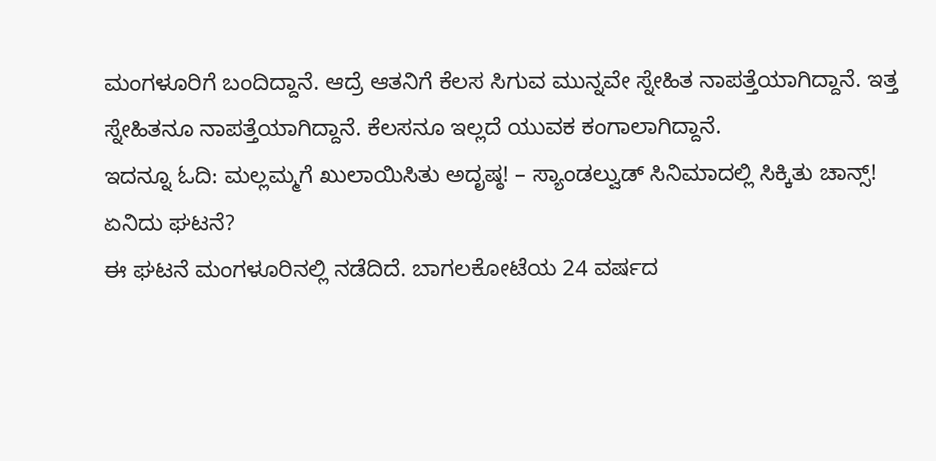ಮಂಗಳೂರಿಗೆ ಬಂದಿದ್ದಾನೆ. ಆದ್ರೆ ಆತನಿಗೆ ಕೆಲಸ ಸಿಗುವ ಮುನ್ನವೇ ಸ್ನೇಹಿತ ನಾಪತ್ತೆಯಾಗಿದ್ದಾನೆ. ಇತ್ತ ಸ್ನೇಹಿತನೂ ನಾಪತ್ತೆಯಾಗಿದ್ದಾನೆ. ಕೆಲಸನೂ ಇಲ್ಲದೆ ಯುವಕ ಕಂಗಾಲಾಗಿದ್ದಾನೆ.
ಇದನ್ನೂ ಓದಿ: ಮಲ್ಲಮ್ಮಗೆ ಖುಲಾಯಿಸಿತು ಅದೃಷ್ಠ! – ಸ್ಯಾಂಡಲ್ವುಡ್ ಸಿನಿಮಾದಲ್ಲಿ ಸಿಕ್ಕಿತು ಚಾನ್ಸ್!
ಏನಿದು ಘಟನೆ?
ಈ ಘಟನೆ ಮಂಗಳೂರಿನಲ್ಲಿ ನಡೆದಿದೆ. ಬಾಗಲಕೋಟೆಯ 24 ವರ್ಷದ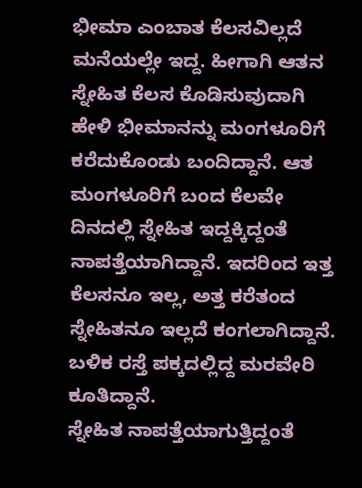ಭೀಮಾ ಎಂಬಾತ ಕೆಲಸವಿಲ್ಲದೆ ಮನೆಯಲ್ಲೇ ಇದ್ದ. ಹೀಗಾಗಿ ಆತನ ಸ್ನೇಹಿತ ಕೆಲಸ ಕೊಡಿಸುವುದಾಗಿ ಹೇಳಿ ಭೀಮಾನನ್ನು ಮಂಗಳೂರಿಗೆ ಕರೆದುಕೊಂಡು ಬಂದಿದ್ದಾನೆ. ಆತ ಮಂಗಳೂರಿಗೆ ಬಂದ ಕೆಲವೇ ದಿನದಲ್ಲಿ ಸ್ನೇಹಿತ ಇದ್ದಕ್ಕಿದ್ದಂತೆ ನಾಪತ್ತೆಯಾಗಿದ್ದಾನೆ. ಇದರಿಂದ ಇತ್ತ ಕೆಲಸನೂ ಇಲ್ಲ, ಅತ್ತ ಕರೆತಂದ ಸ್ನೇಹಿತನೂ ಇಲ್ಲದೆ ಕಂಗಲಾಗಿದ್ದಾನೆ. ಬಳಿಕ ರಸ್ತೆ ಪಕ್ಕದಲ್ಲಿದ್ದ ಮರವೇರಿ ಕೂತಿದ್ದಾನೆ.
ಸ್ನೇಹಿತ ನಾಪತ್ತೆಯಾಗುತ್ತಿದ್ದಂತೆ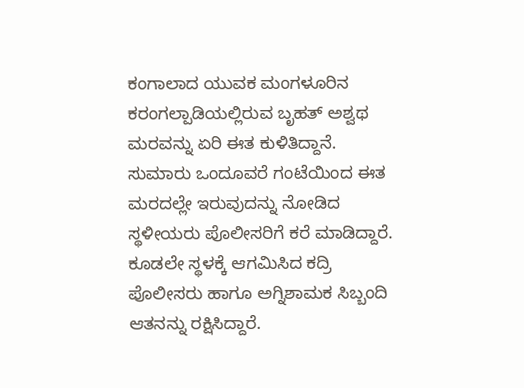ಕಂಗಾಲಾದ ಯುವಕ ಮಂಗಳೂರಿನ ಕರಂಗಲ್ಪಾಡಿಯಲ್ಲಿರುವ ಬೃಹತ್ ಅಶ್ವಥ ಮರವನ್ನು ಏರಿ ಈತ ಕುಳಿತಿದ್ದಾನೆ. ಸುಮಾರು ಒಂದೂವರೆ ಗಂಟೆಯಿಂದ ಈತ ಮರದಲ್ಲೇ ಇರುವುದನ್ನು ನೋಡಿದ ಸ್ಥಳೀಯರು ಪೊಲೀಸರಿಗೆ ಕರೆ ಮಾಡಿದ್ದಾರೆ. ಕೂಡಲೇ ಸ್ಥಳಕ್ಕೆ ಆಗಮಿಸಿದ ಕದ್ರಿ ಪೊಲೀಸರು ಹಾಗೂ ಅಗ್ನಿಶಾಮಕ ಸಿಬ್ಬಂದಿ ಆತನನ್ನು ರಕ್ಷಿಸಿದ್ದಾರೆ.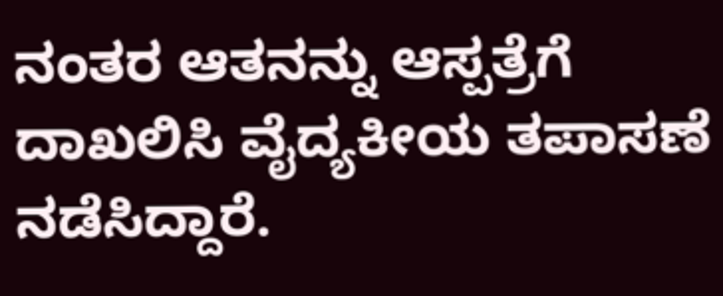ನಂತರ ಆತನನ್ನು ಆಸ್ಪತ್ರೆಗೆ ದಾಖಲಿಸಿ ವೈದ್ಯಕೀಯ ತಪಾಸಣೆ ನಡೆಸಿದ್ದಾರೆ.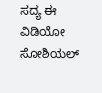ಸದ್ಯ ಈ ವಿಡಿಯೋ ಸೋಶಿಯಲ್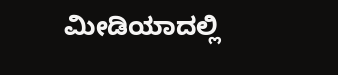ಮೀಡಿಯಾದಲ್ಲಿ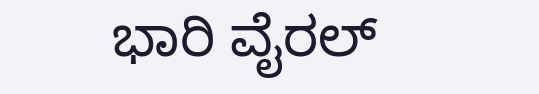ಭಾರಿ ವೈರಲ್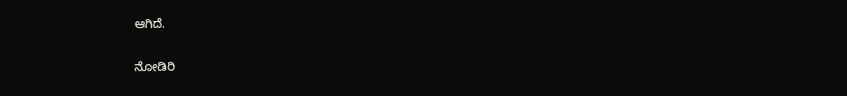ಆಗಿದೆ.

ನೋಡಿರಿ